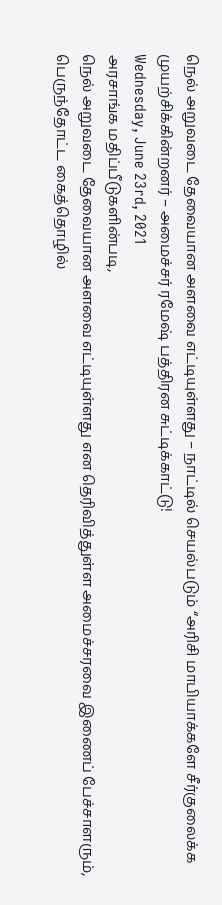நெல் அறுவடை தேவையான அளவை எட்டியுள்ளது – நாட்டில் செயல்படும் “அரிசி மாபியாக்களே சீர்குலைக்க முயற்சிக்கின்றனர் – அமைச்சர் ரமேஷ் பத்திரன சுட்டிக்காட்டு!
Wednesday, June 23rd, 2021
அரசாங்க மதிப்பீடுகளின்படி,
நெல் அறுவடை தேவையான அளவை எட்டியுள்ளது என தெரிவித்துள்ள அமைச்சரவை இணைப் பேச்சாளரும்,
பெருந்தோட்ட கைத்தொழில்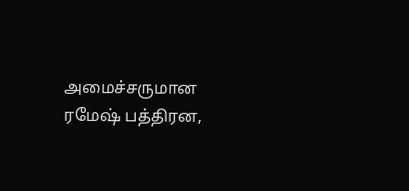அமைச்சருமான ரமேஷ் பத்திரன,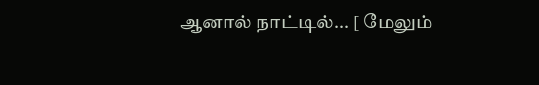ஆனால் நாட்டில்... [ மேலும்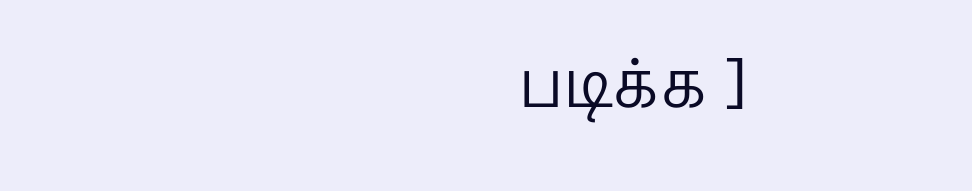படிக்க ]